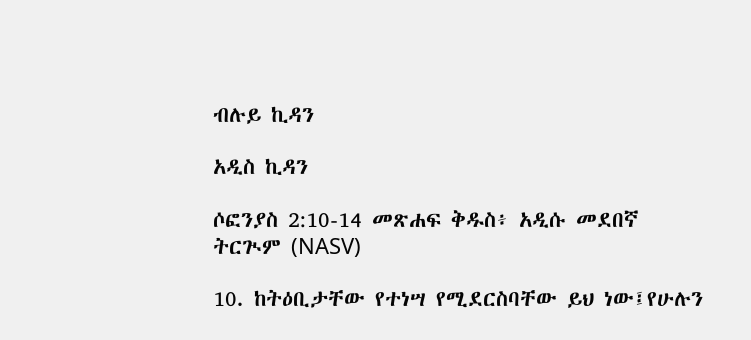ብሉይ ኪዳን

አዲስ ኪዳን

ሶፎንያስ 2:10-14 መጽሐፍ ቅዱስ፥ አዲሱ መደበኛ ትርጒም (NASV)

10. ከትዕቢታቸው የተነሣ የሚደርስባቸው ይህ ነው፤የሁሉን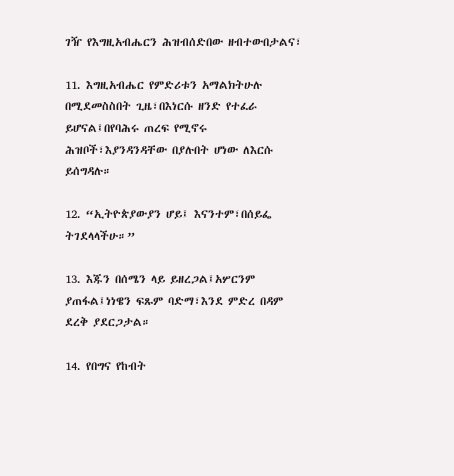ገዥ የእግዚአብሔርን ሕዝብሰድበው ዘብተውበታልና፣

11. እግዚአብሔር የምድሪቱን አማልክትሁሉ በሚደመስስበት ጊዜ፣በእነርሱ ዘንድ የተፈራ ይሆናል፤በየባሕሩ ጠረፍ የሚኖሩ ሕዝቦች፣እያንዳንዳቸው በያሉበት ሆነው ለእርሱ ይሰግዳሉ።

12. “ኢትዮጵያውያን ሆይ፤ እናንተም፣በሰይፌ ትገደላላችሁ።”

13. እጁን በሰሜን ላይ ይዘረጋል፤አሦርንም ያጠፋል፤ነነዌን ፍጹም ባድማ፣እንደ ምድረ በዳም ደረቅ ያደርጋታል።

14. የበግና የከብት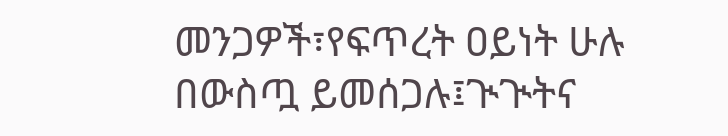መንጋዎች፣የፍጥረት ዐይነት ሁሉ በውስጧ ይመሰጋሉ፤ጒጒትና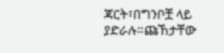ጃርት፣በግንቦቿ ላይ ያድራሉ።ጩኸታቸው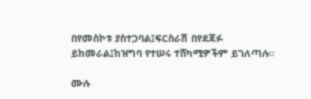በየመስኮቱ ያስተጋባል፤ፍርስራሽ በየደጃፉ ይከመራል፤ከዝግባ የተሠሩ ተሸካሚዎችም ይገለጣሉ።

ሙሉ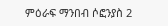ምዕራፍ ማንበብ ሶፎንያስ 2